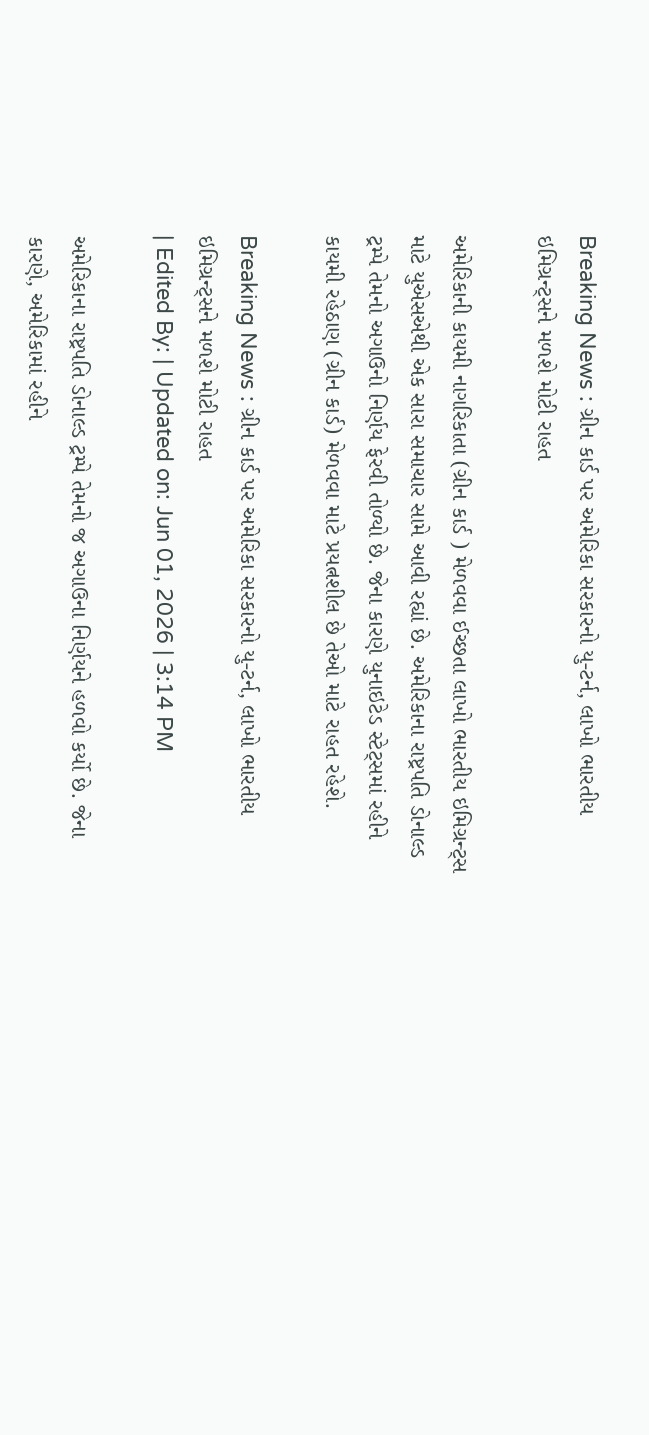Breaking News : ગ્રીન કાર્ડ પર અમેરિકા સરકારનો યુ-ટર્ન, લાખો ભારતીય ઇમિગ્રન્ટ્સને મળશે મોટી રાહત

અમેરિકાની કાયમી નાગરિકાતા (ગ્રીન કાર્ડ ) મેળવવા ઈચ્છતા લાખો ભારતીય ઇમિગ્રન્ટ્સ માટે યુએસએથી એક સારા સમાચાર સામે આવી રહ્યાં છે. અમેરિકાના રાષ્ટ્રપતિ ડોનાલ્ડ ટ્રમ્પે તેમનો અગાઉનો નિર્ણય ફેરવી તોળ્યો છે. જેના કારણે યુનાઇટેડ સ્ટેટ્સમાં રહીને કાયમી રહેઠાણ (ગ્રીન કાર્ડ) મેળવવા માટે પ્રયત્નશીલ છે તેઓ માટે રાહત રહેશે.

Breaking News : ગ્રીન કાર્ડ પર અમેરિકા સરકારનો યુ-ટર્ન, લાખો ભારતીય ઇમિગ્રન્ટ્સને મળશે મોટી રાહત
| Edited By: | Updated on: Jun 01, 2026 | 3:14 PM

અમેરિકાના રાષ્ટ્રપતિ ડોનાલ્ડ ટ્રમ્પે તેમનો જ અગાઉના નિર્ણયને હળવો કર્યો છે. જેના કારણે, અમેરિકામાં રહીને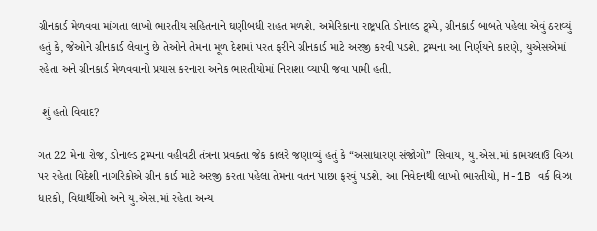ગ્રીનકાર્ડ મેળવવા માંગતા લાખો ભારતીય સહિતનાને ઘણીબધી રાહત મળશે. અમેરિકાના રાષ્ટ્રપતિ ડોનાલ્ડ ટ્ર્મ્પે, ગ્રીનકાર્ડ બાબતે પહેલા એવું ઠરાવ્યું હતું કે, જેઓને ગ્રીનકાર્ડ લેવાનુ છે તેઓને તેમના મૂળ દેશમાં પરત ફરીને ગ્રીનકાર્ડ માટે અરજી કરવી પડશે. ટ્રમ્પના આ નિર્ણયને કારણે, યુએસએમાં રહેતા અને ગ્રીનકાર્ડ મેળવવાનો પ્રયાસ કરનારા અનેક ભારતીયોમાં નિરાશા વ્યાપી જવા પામી હતી.

 શું હતો વિવાદ?

ગત 22 મેના રોજ, ડોનાલ્ડ ટ્રમ્પના વહીવટી તંત્રના પ્રવક્તા જેક કાલરે જણાવ્યું હતું કે “અસાધારણ સંજોગો” સિવાય, યુ.એસ.માં કામચલાઉ વિઝા પર રહેતા વિદેશી નાગરિકોએ ગ્રીન કાર્ડ માટે અરજી કરતા પહેલા તેમના વતન પાછા ફરવું પડશે. આ નિવેદનથી લાખો ભારતીયો, H-1B વર્ક વિઝા ધારકો, વિદ્યાર્થીઓ અને યુ.એસ.માં રહેતા અન્ય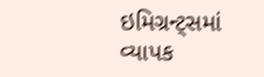ઇમિગ્રન્ટ્સમાં વ્યાપક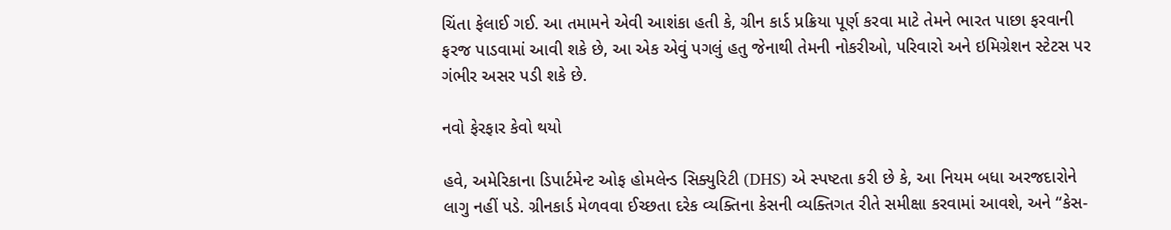ચિંતા ફેલાઈ ગઈ. આ તમામને એવી આશંકા હતી કે, ગ્રીન કાર્ડ પ્રક્રિયા પૂર્ણ કરવા માટે તેમને ભારત પાછા ફરવાની ફરજ પાડવામાં આવી શકે છે, આ એક એવું પગલું હતુ જેનાથી તેમની નોકરીઓ, પરિવારો અને ઇમિગ્રેશન સ્ટેટસ પર ગંભીર અસર પડી શકે છે.

નવો ફેરફાર કેવો થયો

હવે, અમેરિકાના ડિપાર્ટમેન્ટ ઓફ હોમલેન્ડ સિક્યુરિટી (DHS) એ સ્પષ્ટતા કરી છે કે, આ નિયમ બધા અરજદારોને લાગુ નહીં પડે. ગ્રીનકાર્ડ મેળવવા ઈચ્છતા દરેક વ્યક્તિના કેસની વ્યક્તિગત રીતે સમીક્ષા કરવામાં આવશે, અને “કેસ-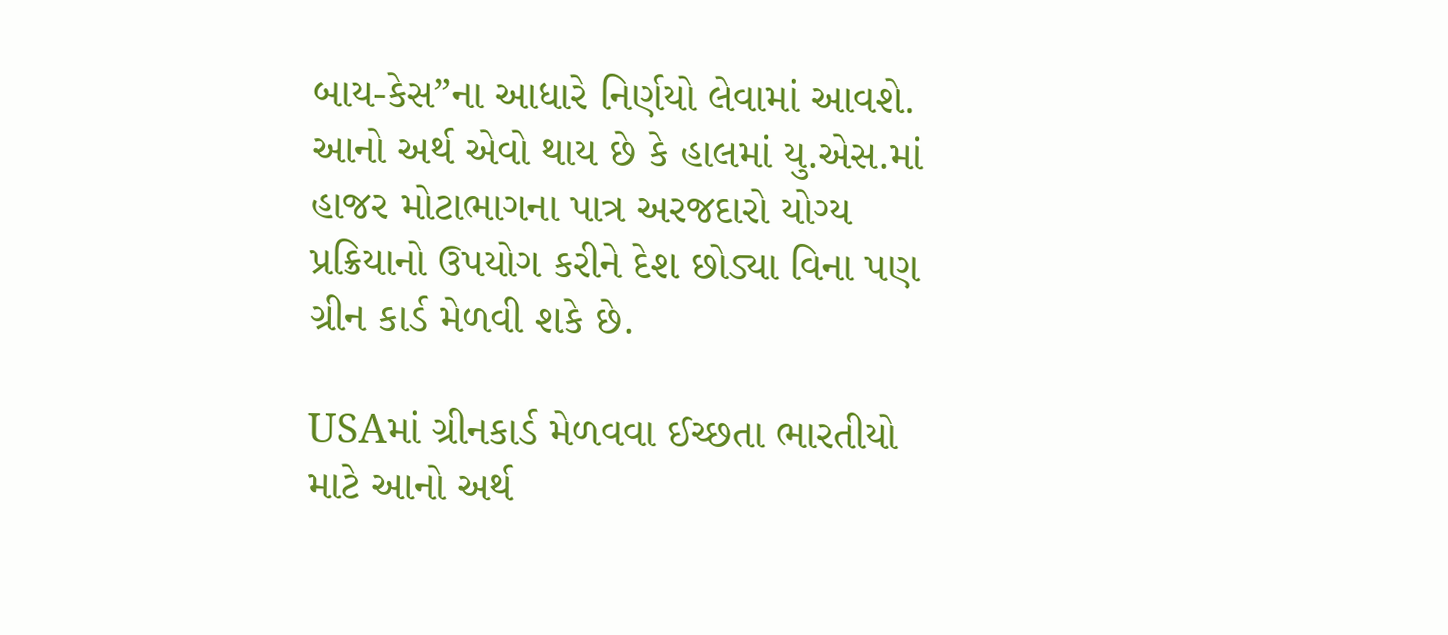બાય-કેસ”ના આધારે નિર્ણયો લેવામાં આવશે. આનો અર્થ એવો થાય છે કે હાલમાં યુ.એસ.માં હાજર મોટાભાગના પાત્ર અરજદારો યોગ્ય પ્રક્રિયાનો ઉપયોગ કરીને દેશ છોડ્યા વિના પણ ગ્રીન કાર્ડ મેળવી શકે છે.

USAમાં ગ્રીનકાર્ડ મેળવવા ઈચ્છતા ભારતીયો માટે આનો અર્થ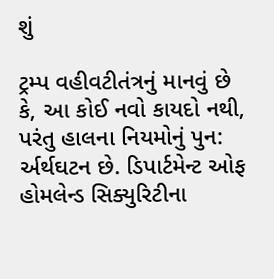શું

ટ્રમ્પ વહીવટીતંત્રનું માનવું છે કે, આ કોઈ નવો કાયદો નથી, પરંતુ હાલના નિયમોનું પુન: ર્અર્થઘટન છે. ડિપાર્ટમેન્ટ ઓફ હોમલેન્ડ સિક્યુરિટીના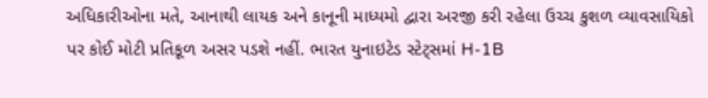અધિકારીઓના મતે, આનાથી લાયક અને કાનૂની માધ્યમો દ્વારા અરજી કરી રહેલા ઉચ્ચ કુશળ વ્યાવસાયિકો પર કોઈ મોટી પ્રતિકૂળ અસર પડશે નહીં. ભારત યુનાઇટેડ સ્ટેટ્સમાં H-1B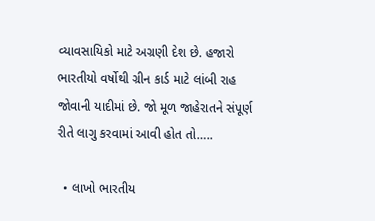વ્યાવસાયિકો માટે અગ્રણી દેશ છે. હજારો ભારતીયો વર્ષોથી ગ્રીન કાર્ડ માટે લાંબી રાહ જોવાની યાદીમાં છે. જો મૂળ જાહેરાતને સંપૂર્ણ રીતે લાગુ કરવામાં આવી હોત તો…..

  • લાખો ભારતીય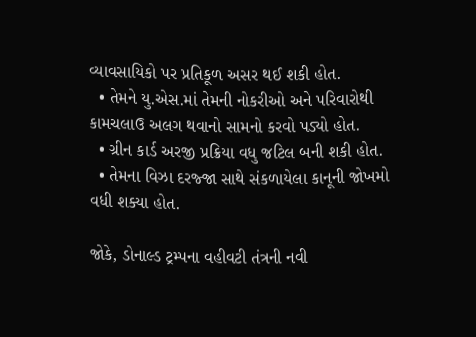વ્યાવસાયિકો પર પ્રતિકૂળ અસર થઈ શકી હોત.
  • તેમને યુ.એસ.માં તેમની નોકરીઓ અને પરિવારોથી કામચલાઉ અલગ થવાનો સામનો કરવો પડ્યો હોત.
  • ગ્રીન કાર્ડ અરજી પ્રક્રિયા વધુ જટિલ બની શકી હોત.
  • તેમના વિઝા દરજ્જા સાથે સંકળાયેલા કાનૂની જોખમો વધી શક્યા હોત.

જોકે, ડોનાલ્ડ ટ્રમ્પના વહીવટી તંત્રની નવી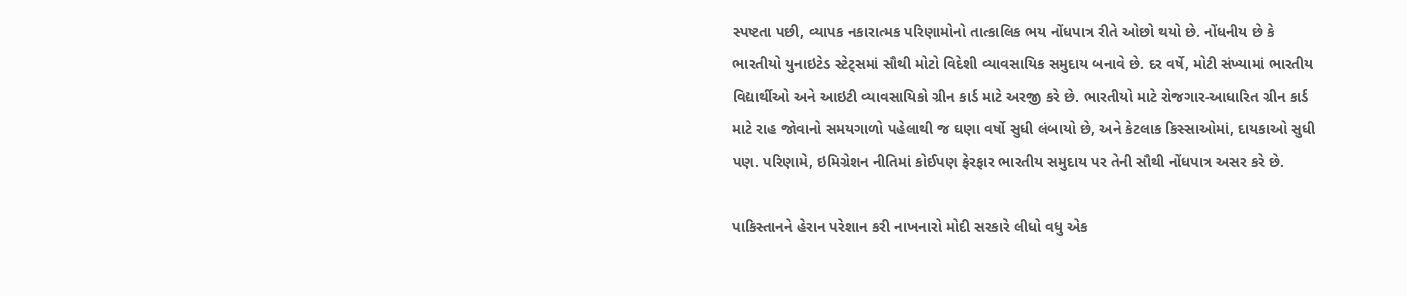સ્પષ્ટતા પછી, વ્યાપક નકારાત્મક પરિણામોનો તાત્કાલિક ભય નોંધપાત્ર રીતે ઓછો થયો છે. નોંધનીય છે કે ભારતીયો યુનાઇટેડ સ્ટેટ્સમાં સૌથી મોટો વિદેશી વ્યાવસાયિક સમુદાય બનાવે છે. દર વર્ષે, મોટી સંખ્યામાં ભારતીય વિદ્યાર્થીઓ અને આઇટી વ્યાવસાયિકો ગ્રીન કાર્ડ માટે અરજી કરે છે. ભારતીયો માટે રોજગાર-આધારિત ગ્રીન કાર્ડ માટે રાહ જોવાનો સમયગાળો પહેલાથી જ ઘણા વર્ષો સુધી લંબાયો છે, અને કેટલાક કિસ્સાઓમાં, દાયકાઓ સુધી પણ. પરિણામે, ઇમિગ્રેશન નીતિમાં કોઈપણ ફેરફાર ભારતીય સમુદાય પર તેની સૌથી નોંધપાત્ર અસર કરે છે.

પાકિસ્તાનને હેરાન પરેશાન કરી નાખનારો મોદી સરકારે લીધો વધુ એક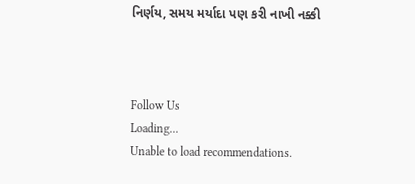નિર્ણય, સમય મર્યાદા પણ કરી નાખી નક્કી



Follow Us
Loading...
Unable to load recommendations.